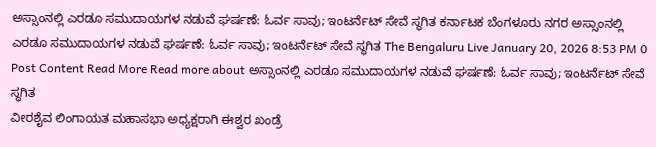ಅಸ್ಸಾಂನಲ್ಲಿ ಎರಡೂ ಸಮುದಾಯಗಳ ನಡುವೆ ಘರ್ಷಣೆ: ಓರ್ವ ಸಾವು; ಇಂಟರ್ನೆಟ್ ಸೇವೆ ಸ್ಥಗಿತ ಕರ್ನಾಟಕ ಬೆಂಗಳೂರು ನಗರ ಅಸ್ಸಾಂನಲ್ಲಿ ಎರಡೂ ಸಮುದಾಯಗಳ ನಡುವೆ ಘರ್ಷಣೆ: ಓರ್ವ ಸಾವು; ಇಂಟರ್ನೆಟ್ ಸೇವೆ ಸ್ಥಗಿತ The Bengaluru Live January 20, 2026 8:53 PM 0 Post Content Read More Read more about ಅಸ್ಸಾಂನಲ್ಲಿ ಎರಡೂ ಸಮುದಾಯಗಳ ನಡುವೆ ಘರ್ಷಣೆ: ಓರ್ವ ಸಾವು; ಇಂಟರ್ನೆಟ್ ಸೇವೆ ಸ್ಥಗಿತ
ವೀರಶೈವ ಲಿಂಗಾಯತ ಮಹಾಸಭಾ ಅಧ್ಯಕ್ಷರಾಗಿ ಈಶ್ವರ ಖಂಡ್ರೆ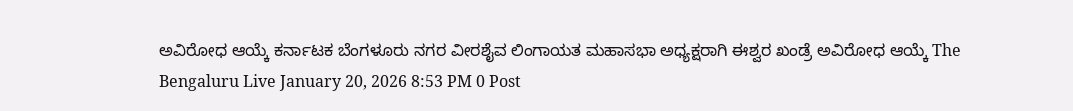ಅವಿರೋಧ ಆಯ್ಕೆ ಕರ್ನಾಟಕ ಬೆಂಗಳೂರು ನಗರ ವೀರಶೈವ ಲಿಂಗಾಯತ ಮಹಾಸಭಾ ಅಧ್ಯಕ್ಷರಾಗಿ ಈಶ್ವರ ಖಂಡ್ರೆ ಅವಿರೋಧ ಆಯ್ಕೆ The Bengaluru Live January 20, 2026 8:53 PM 0 Post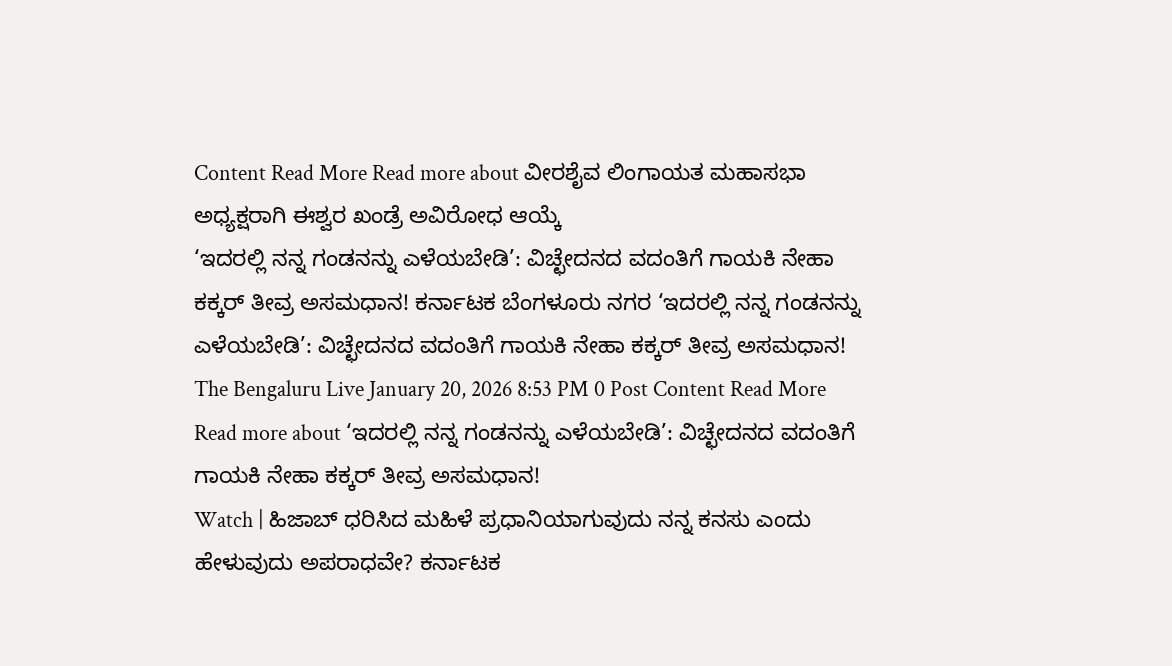Content Read More Read more about ವೀರಶೈವ ಲಿಂಗಾಯತ ಮಹಾಸಭಾ ಅಧ್ಯಕ್ಷರಾಗಿ ಈಶ್ವರ ಖಂಡ್ರೆ ಅವಿರೋಧ ಆಯ್ಕೆ
‘ಇದರಲ್ಲಿ ನನ್ನ ಗಂಡನನ್ನು ಎಳೆಯಬೇಡಿ’: ವಿಚ್ಛೇದನದ ವದಂತಿಗೆ ಗಾಯಕಿ ನೇಹಾ ಕಕ್ಕರ್ ತೀವ್ರ ಅಸಮಧಾನ! ಕರ್ನಾಟಕ ಬೆಂಗಳೂರು ನಗರ ‘ಇದರಲ್ಲಿ ನನ್ನ ಗಂಡನನ್ನು ಎಳೆಯಬೇಡಿ’: ವಿಚ್ಛೇದನದ ವದಂತಿಗೆ ಗಾಯಕಿ ನೇಹಾ ಕಕ್ಕರ್ ತೀವ್ರ ಅಸಮಧಾನ! The Bengaluru Live January 20, 2026 8:53 PM 0 Post Content Read More Read more about ‘ಇದರಲ್ಲಿ ನನ್ನ ಗಂಡನನ್ನು ಎಳೆಯಬೇಡಿ’: ವಿಚ್ಛೇದನದ ವದಂತಿಗೆ ಗಾಯಕಿ ನೇಹಾ ಕಕ್ಕರ್ ತೀವ್ರ ಅಸಮಧಾನ!
Watch | ಹಿಜಾಬ್ ಧರಿಸಿದ ಮಹಿಳೆ ಪ್ರಧಾನಿಯಾಗುವುದು ನನ್ನ ಕನಸು ಎಂದು ಹೇಳುವುದು ಅಪರಾಧವೇ? ಕರ್ನಾಟಕ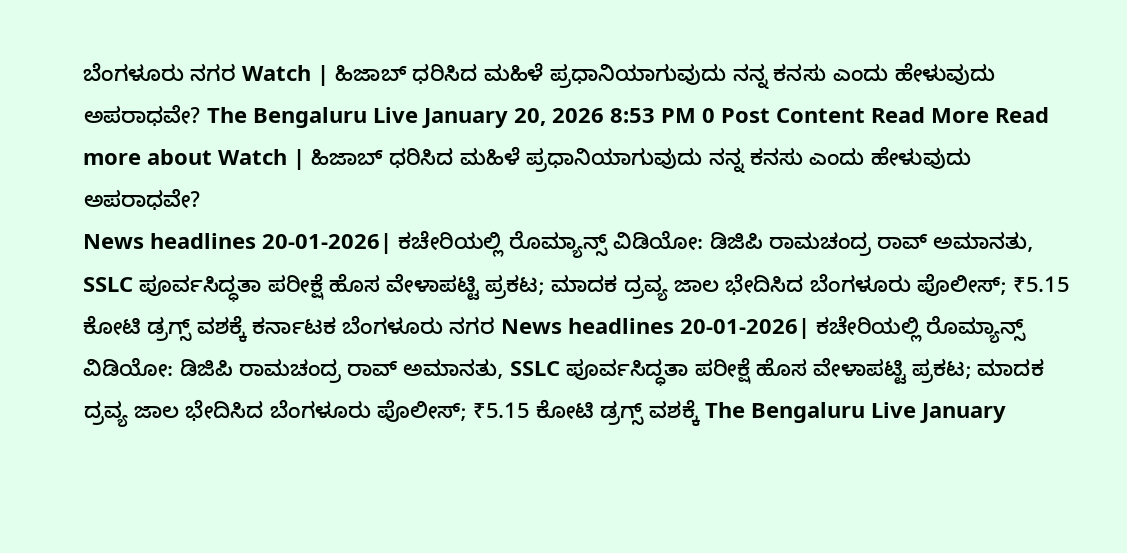ಬೆಂಗಳೂರು ನಗರ Watch | ಹಿಜಾಬ್ ಧರಿಸಿದ ಮಹಿಳೆ ಪ್ರಧಾನಿಯಾಗುವುದು ನನ್ನ ಕನಸು ಎಂದು ಹೇಳುವುದು ಅಪರಾಧವೇ? The Bengaluru Live January 20, 2026 8:53 PM 0 Post Content Read More Read more about Watch | ಹಿಜಾಬ್ ಧರಿಸಿದ ಮಹಿಳೆ ಪ್ರಧಾನಿಯಾಗುವುದು ನನ್ನ ಕನಸು ಎಂದು ಹೇಳುವುದು ಅಪರಾಧವೇ?
News headlines 20-01-2026| ಕಚೇರಿಯಲ್ಲಿ ರೊಮ್ಯಾನ್ಸ್ ವಿಡಿಯೋ: ಡಿಜಿಪಿ ರಾಮಚಂದ್ರ ರಾವ್ ಅಮಾನತು, SSLC ಪೂರ್ವಸಿದ್ಧತಾ ಪರೀಕ್ಷೆ ಹೊಸ ವೇಳಾಪಟ್ಟಿ ಪ್ರಕಟ; ಮಾದಕ ದ್ರವ್ಯ ಜಾಲ ಭೇದಿಸಿದ ಬೆಂಗಳೂರು ಪೊಲೀಸ್; ₹5.15 ಕೋಟಿ ಡ್ರಗ್ಸ್ ವಶಕ್ಕೆ ಕರ್ನಾಟಕ ಬೆಂಗಳೂರು ನಗರ News headlines 20-01-2026| ಕಚೇರಿಯಲ್ಲಿ ರೊಮ್ಯಾನ್ಸ್ ವಿಡಿಯೋ: ಡಿಜಿಪಿ ರಾಮಚಂದ್ರ ರಾವ್ ಅಮಾನತು, SSLC ಪೂರ್ವಸಿದ್ಧತಾ ಪರೀಕ್ಷೆ ಹೊಸ ವೇಳಾಪಟ್ಟಿ ಪ್ರಕಟ; ಮಾದಕ ದ್ರವ್ಯ ಜಾಲ ಭೇದಿಸಿದ ಬೆಂಗಳೂರು ಪೊಲೀಸ್; ₹5.15 ಕೋಟಿ ಡ್ರಗ್ಸ್ ವಶಕ್ಕೆ The Bengaluru Live January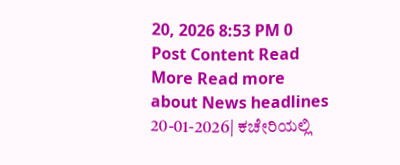20, 2026 8:53 PM 0 Post Content Read More Read more about News headlines 20-01-2026| ಕಚೇರಿಯಲ್ಲಿ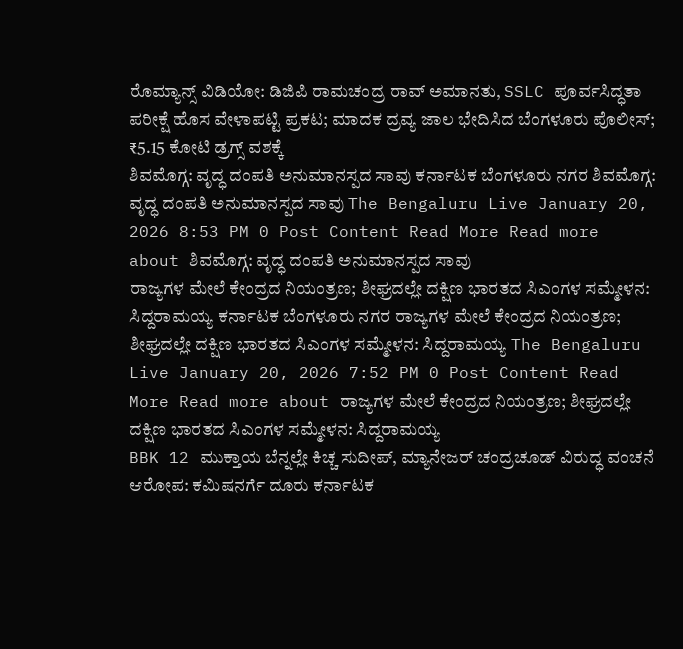ರೊಮ್ಯಾನ್ಸ್ ವಿಡಿಯೋ: ಡಿಜಿಪಿ ರಾಮಚಂದ್ರ ರಾವ್ ಅಮಾನತು, SSLC ಪೂರ್ವಸಿದ್ಧತಾ ಪರೀಕ್ಷೆ ಹೊಸ ವೇಳಾಪಟ್ಟಿ ಪ್ರಕಟ; ಮಾದಕ ದ್ರವ್ಯ ಜಾಲ ಭೇದಿಸಿದ ಬೆಂಗಳೂರು ಪೊಲೀಸ್; ₹5.15 ಕೋಟಿ ಡ್ರಗ್ಸ್ ವಶಕ್ಕೆ
ಶಿವಮೊಗ್ಗ: ವೃದ್ಧ ದಂಪತಿ ಅನುಮಾನಸ್ಪದ ಸಾವು ಕರ್ನಾಟಕ ಬೆಂಗಳೂರು ನಗರ ಶಿವಮೊಗ್ಗ: ವೃದ್ಧ ದಂಪತಿ ಅನುಮಾನಸ್ಪದ ಸಾವು The Bengaluru Live January 20, 2026 8:53 PM 0 Post Content Read More Read more about ಶಿವಮೊಗ್ಗ: ವೃದ್ಧ ದಂಪತಿ ಅನುಮಾನಸ್ಪದ ಸಾವು
ರಾಜ್ಯಗಳ ಮೇಲೆ ಕೇಂದ್ರದ ನಿಯಂತ್ರಣ; ಶೀಘ್ರದಲ್ಲೇ ದಕ್ಷಿಣ ಭಾರತದ ಸಿಎಂಗಳ ಸಮ್ಮೇಳನ: ಸಿದ್ದರಾಮಯ್ಯ ಕರ್ನಾಟಕ ಬೆಂಗಳೂರು ನಗರ ರಾಜ್ಯಗಳ ಮೇಲೆ ಕೇಂದ್ರದ ನಿಯಂತ್ರಣ; ಶೀಘ್ರದಲ್ಲೇ ದಕ್ಷಿಣ ಭಾರತದ ಸಿಎಂಗಳ ಸಮ್ಮೇಳನ: ಸಿದ್ದರಾಮಯ್ಯ The Bengaluru Live January 20, 2026 7:52 PM 0 Post Content Read More Read more about ರಾಜ್ಯಗಳ ಮೇಲೆ ಕೇಂದ್ರದ ನಿಯಂತ್ರಣ; ಶೀಘ್ರದಲ್ಲೇ ದಕ್ಷಿಣ ಭಾರತದ ಸಿಎಂಗಳ ಸಮ್ಮೇಳನ: ಸಿದ್ದರಾಮಯ್ಯ
BBK 12 ಮುಕ್ತಾಯ ಬೆನ್ನಲ್ಲೇ ಕಿಚ್ಚ ಸುದೀಪ್, ಮ್ಯಾನೇಜರ್ ಚಂದ್ರಚೂಡ್ ವಿರುದ್ಧ ವಂಚನೆ ಆರೋಪ: ಕಮಿಷನರ್ಗೆ ದೂರು ಕರ್ನಾಟಕ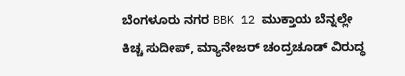ಬೆಂಗಳೂರು ನಗರ BBK 12 ಮುಕ್ತಾಯ ಬೆನ್ನಲ್ಲೇ ಕಿಚ್ಚ ಸುದೀಪ್, ಮ್ಯಾನೇಜರ್ ಚಂದ್ರಚೂಡ್ ವಿರುದ್ಧ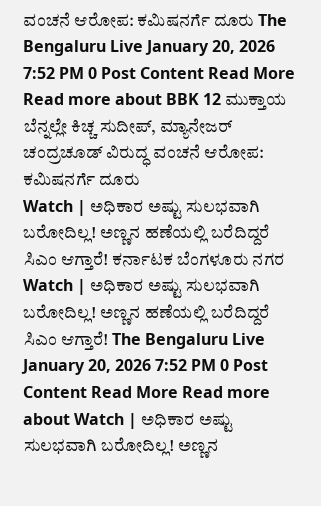ವಂಚನೆ ಆರೋಪ: ಕಮಿಷನರ್ಗೆ ದೂರು The Bengaluru Live January 20, 2026 7:52 PM 0 Post Content Read More Read more about BBK 12 ಮುಕ್ತಾಯ ಬೆನ್ನಲ್ಲೇ ಕಿಚ್ಚ ಸುದೀಪ್, ಮ್ಯಾನೇಜರ್ ಚಂದ್ರಚೂಡ್ ವಿರುದ್ಧ ವಂಚನೆ ಆರೋಪ: ಕಮಿಷನರ್ಗೆ ದೂರು
Watch | ಅಧಿಕಾರ ಅಷ್ಟು ಸುಲಭವಾಗಿ ಬರೋದಿಲ್ಲ! ಅಣ್ಣನ ಹಣೆಯಲ್ಲಿ ಬರೆದಿದ್ದರೆ ಸಿಎಂ ಆಗ್ತಾರೆ! ಕರ್ನಾಟಕ ಬೆಂಗಳೂರು ನಗರ Watch | ಅಧಿಕಾರ ಅಷ್ಟು ಸುಲಭವಾಗಿ ಬರೋದಿಲ್ಲ! ಅಣ್ಣನ ಹಣೆಯಲ್ಲಿ ಬರೆದಿದ್ದರೆ ಸಿಎಂ ಆಗ್ತಾರೆ! The Bengaluru Live January 20, 2026 7:52 PM 0 Post Content Read More Read more about Watch | ಅಧಿಕಾರ ಅಷ್ಟು ಸುಲಭವಾಗಿ ಬರೋದಿಲ್ಲ! ಅಣ್ಣನ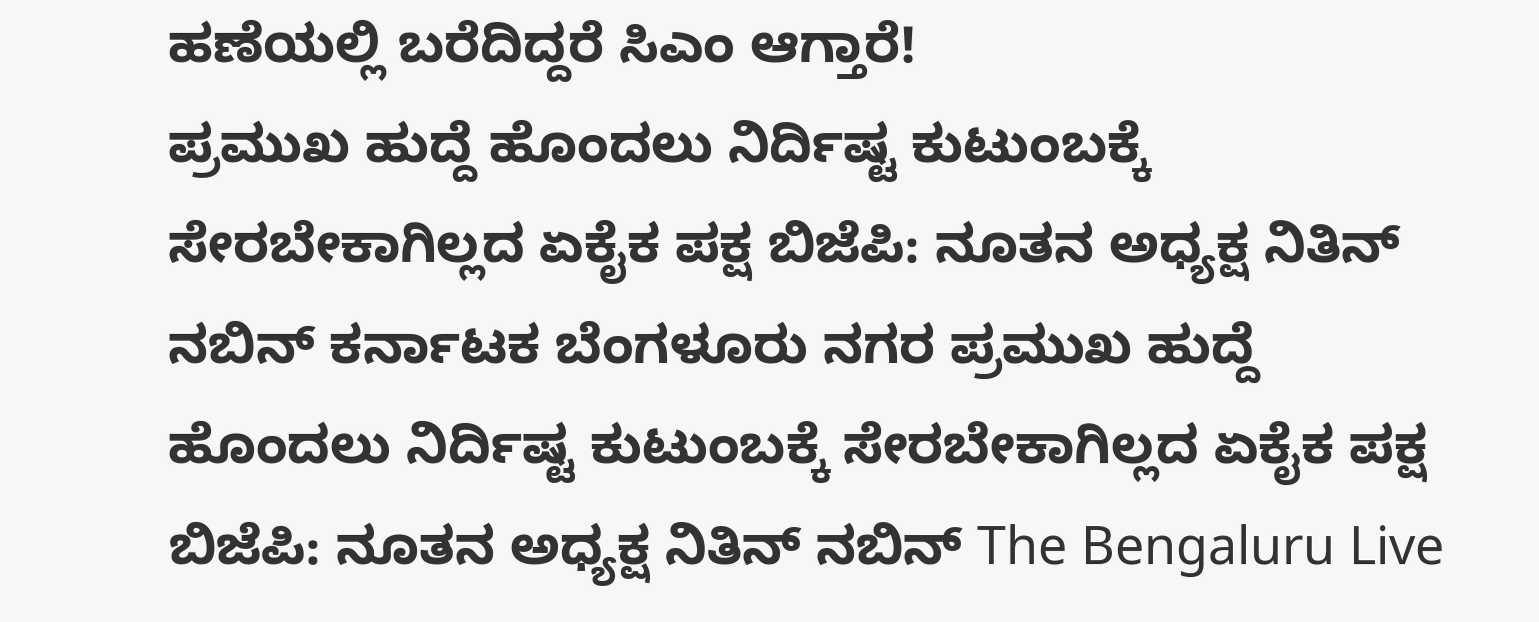ಹಣೆಯಲ್ಲಿ ಬರೆದಿದ್ದರೆ ಸಿಎಂ ಆಗ್ತಾರೆ!
ಪ್ರಮುಖ ಹುದ್ದೆ ಹೊಂದಲು ನಿರ್ದಿಷ್ಟ ಕುಟುಂಬಕ್ಕೆ ಸೇರಬೇಕಾಗಿಲ್ಲದ ಏಕೈಕ ಪಕ್ಷ ಬಿಜೆಪಿ: ನೂತನ ಅಧ್ಯಕ್ಷ ನಿತಿನ್ ನಬಿನ್ ಕರ್ನಾಟಕ ಬೆಂಗಳೂರು ನಗರ ಪ್ರಮುಖ ಹುದ್ದೆ ಹೊಂದಲು ನಿರ್ದಿಷ್ಟ ಕುಟುಂಬಕ್ಕೆ ಸೇರಬೇಕಾಗಿಲ್ಲದ ಏಕೈಕ ಪಕ್ಷ ಬಿಜೆಪಿ: ನೂತನ ಅಧ್ಯಕ್ಷ ನಿತಿನ್ ನಬಿನ್ The Bengaluru Live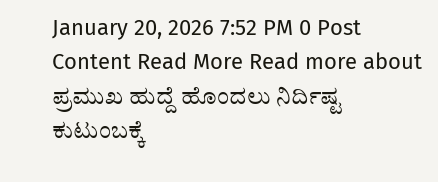January 20, 2026 7:52 PM 0 Post Content Read More Read more about ಪ್ರಮುಖ ಹುದ್ದೆ ಹೊಂದಲು ನಿರ್ದಿಷ್ಟ ಕುಟುಂಬಕ್ಕೆ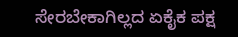ಸೇರಬೇಕಾಗಿಲ್ಲದ ಏಕೈಕ ಪಕ್ಷ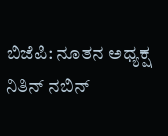ಬಿಜೆಪಿ: ನೂತನ ಅಧ್ಯಕ್ಷ ನಿತಿನ್ ನಬಿನ್